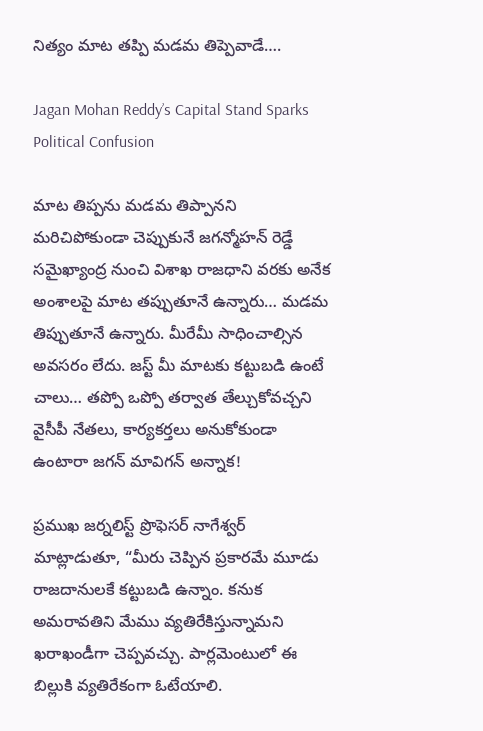నిత్యం మాట తప్పి మడమ తిప్పెవాడే….

Jagan Mohan Reddy’s Capital Stand Sparks Political Confusion

మాట తిప్పను మడమ తిప్పానని మరిచిపోకుండా చెప్పుకునే జగన్మోహన్ రెడ్డే సమైఖ్యాంద్ర నుంచి విశాఖ రాజధాని వరకు అనేక అంశాలపై మాట తప్పుతూనే ఉన్నారు… మడమ తిప్పుతూనే ఉన్నారు. మీరేమీ సాధించాల్సిన అవసరం లేదు. జస్ట్ మీ మాటకు కట్టుబడి ఉంటే చాలు… తప్పో ఒప్పో తర్వాత తేల్చుకోవచ్చని వైసీపీ నేతలు, కార్యకర్తలు అనుకోకుండా ఉంటారా జగన్‌ మావిగన్ అన్నాక!

ప్రముఖ జర్నలిస్ట్ ప్రొఫెసర్ నాగేశ్వర్ మాట్లాడుతూ, “మీరు చెప్పిన ప్రకారమే మూడు రాజదానులకే కట్టుబడి ఉన్నాం. కనుక అమరావతిని మేము వ్యతిరేకిస్తున్నామని ఖరాఖండీగా చెప్పవచ్చు. పార్లమెంటులో ఈ బిల్లుకి వ్యతిరేకంగా ఓటేయాలి.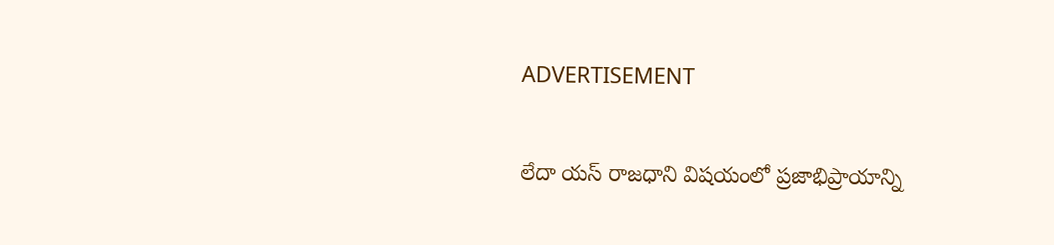ADVERTISEMENT

లేదా యస్ రాజధాని విషయంలో ప్రజాభిప్రాయాన్ని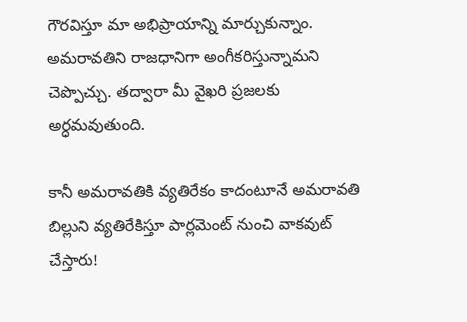గౌరవిస్తూ మా అభిప్రాయాన్ని మార్చుకున్నాం. అమరావతిని రాజధానిగా అంగీకరిస్తున్నామని చెప్పొచ్చు. తద్వారా మీ వైఖరి ప్రజలకు అర్ధమవుతుంది.

కానీ అమరావతికి వ్యతిరేకం కాదంటూనే అమరావతి బిల్లుని వ్యతిరేకిస్తూ పార్లమెంట్ నుంచి వాకవుట్ చేస్తారు!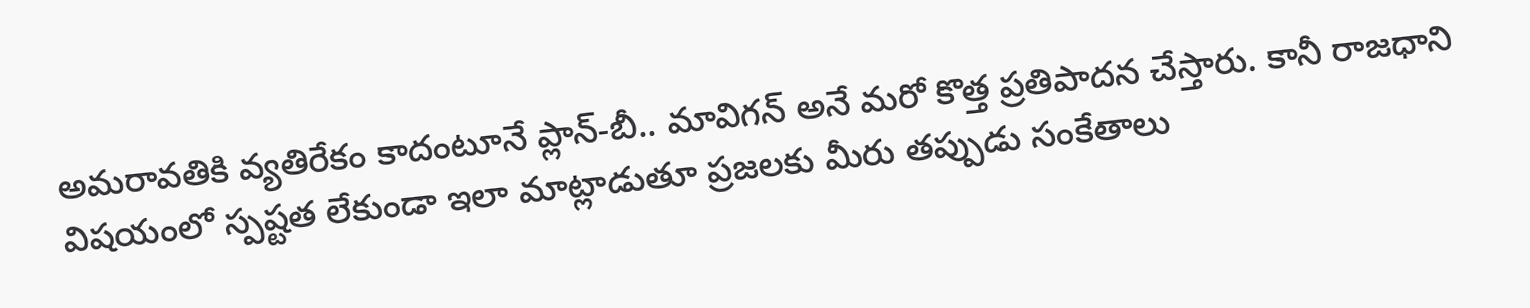అమరావతికి వ్యతిరేకం కాదంటూనే ప్లాన్-బీ.. మావిగన్ అనే మరో కొత్త ప్రతిపాదన చేస్తారు. కానీ రాజధాని విషయంలో స్పష్టత లేకుండా ఇలా మాట్లాడుతూ ప్రజలకు మీరు తప్పుడు సంకేతాలు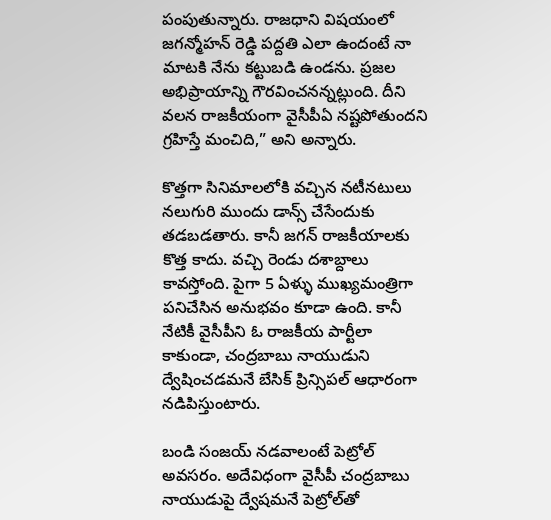పంపుతున్నారు. రాజధాని విషయంలో జగన్మోహన్ రెడ్డి పద్దతి ఎలా ఉందంటే నా మాటకి నేను కట్టుబడి ఉండను. ప్రజల అభిప్రాయాన్ని గౌరవించనన్నట్లుంది. దీని వలన రాజకీయంగా వైసీపీఏ నష్టపోతుందని గ్రహిస్తే మంచిది,” అని అన్నారు.

కొత్తగా సినిమాలలోకి వచ్చిన నటీనటులు నలుగురి ముందు డాన్స్ చేసేందుకు తడబడతారు. కానీ జగన్‌ రాజకీయాలకు కొత్త కాదు. వచ్చి రెండు దశాబ్దాలు కావస్తోంది. పైగా 5 ఏళ్ళు ముఖ్యమంత్రిగా పనిచేసిన అనుభవం కూడా ఉంది. కానీ నేటికీ వైసీపీని ఓ రాజకీయ పార్టీలా కాకుండా, చంద్రబాబు నాయుడుని ద్వేషించడమనే బేసిక్ ప్రిన్సిపల్ ఆధారంగా నడిపిస్తుంటారు.

బండి సంజయ్‌ నడవాలంటే పెట్రోల్ అవసరం. అదేవిధంగా వైసీపీ చంద్రబాబు నాయుడుపై ద్వేషమనే పెట్రోల్‌తో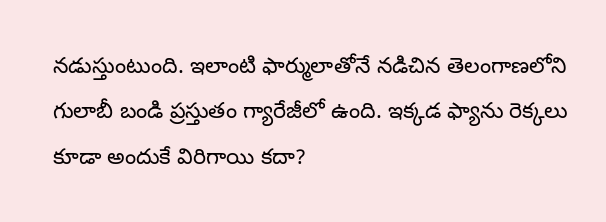నడుస్తుంటుంది. ఇలాంటి ఫార్ములాతోనే నడిచిన తెలంగాణలోని గులాబీ బండి ప్రస్తుతం గ్యారేజీలో ఉంది. ఇక్కడ ఫ్యాను రెక్కలు కూడా అందుకే విరిగాయి కదా?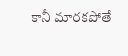కానీ మారకపోతే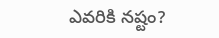ఎవరికి నష్టం?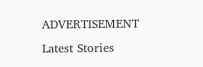ADVERTISEMENT
Latest Stories